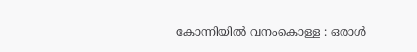കോന്നിയില്‍ വനംകൊള്ള : ഒരാള്‍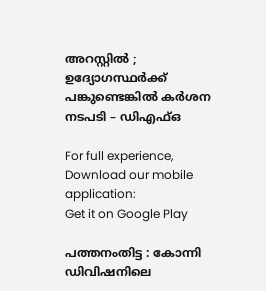അറസ്റ്റില്‍ ; ഉദ്യോഗസ്ഥര്‍ക്ക് പങ്കുണ്ടെങ്കില്‍ കര്‍ശന നടപടി – ഡിഎഫ്ഒ

For full experience, Download our mobile application:
Get it on Google Play

പത്തനംതിട്ട : കോന്നി ഡിവിഷനിലെ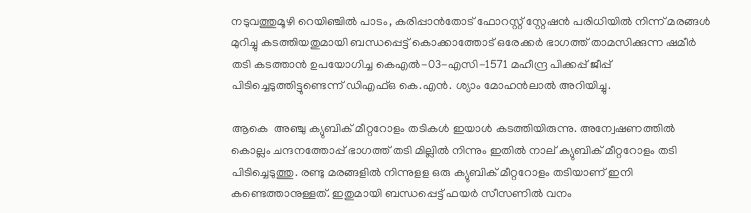നടുവത്തുമൂഴി റെയിഞ്ചില്‍ പാടം, കരിപ്പാന്‍തോട് ഫോറസ്റ്റ് സ്റ്റേഷന്‍ പരിധിയില്‍ നിന്ന് മരങ്ങള്‍ മുറിച്ചു കടത്തിയതുമായി ബന്ധപ്പെട്ട് കൊക്കാത്തോട് ഒരേക്കര്‍ ഭാഗത്ത് താമസിക്കുന്ന ഷമീര്‍ തടി കടത്താന്‍ ഉപയോഗിച്ച കെഎല്‍-03-എസി-1571 മഹീന്ദ്ര പിക്കപ്പ് ജീപ്പ് പിടിച്ചെടുത്തിട്ടുണ്ടെന്ന് ഡിഎഫ്ഒ കെ.എന്‍. ശ്യാം മോഹന്‍ലാല്‍ അറിയിച്ചു.

ആകെ  അഞ്ചു ക്യുബിക് മീറ്ററോളം തടികള്‍ ഇയാള്‍ കടത്തിയിരുന്നു. അന്വേഷണത്തില്‍ കൊല്ലം ചന്ദനത്തോപ്പ് ഭാഗത്ത് തടി മില്ലില്‍ നിന്നും ഇതില്‍ നാല് ക്യുബിക് മീറ്ററോളം തടി പിടിച്ചെടുത്തു. രണ്ടു മരങ്ങളില്‍ നിന്നുളള ഒരു ക്യുബിക് മീറ്ററോളം തടിയാണ് ഇനി കണ്ടെത്താനുള്ളത്. ഇതുമായി ബന്ധപ്പെട്ട് ഫയര്‍ സീസണില്‍ വനം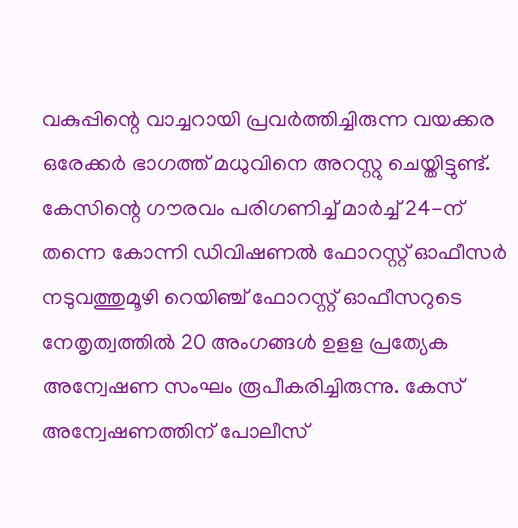വകുപ്പിന്റെ വാച്ചറായി പ്രവര്‍ത്തിച്ചിരുന്ന വയക്കര ഒരേക്കര്‍ ഭാഗത്ത് മധുവിനെ അറസ്റ്റു ചെയ്തിട്ടുണ്ട്. കേസിന്റെ ഗൗരവം പരിഗണിച്ച് മാര്‍ച്ച് 24-ന് തന്നെ കോന്നി ഡിവിഷണല്‍ ഫോറസ്റ്റ് ഓഫീസര്‍ നടുവത്തുമൂഴി റെയിഞ്ച് ഫോറസ്റ്റ് ഓഫീസറുടെ നേതൃത്വത്തില്‍ 20 അംഗങ്ങള്‍ ഉളള പ്രത്യേക അന്വേഷണ സംഘം രൂപീകരിച്ചിരുന്നു. കേസ് അന്വേഷണത്തിന് പോലീസ്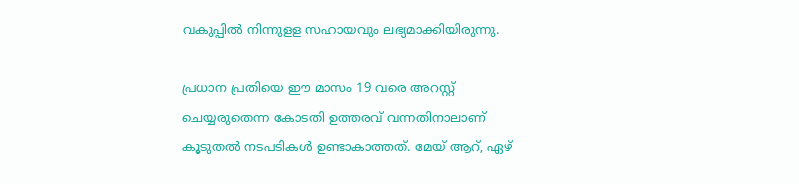വകുപ്പില്‍ നിന്നുളള സഹായവും ലഭ്യമാക്കിയിരുന്നു.

പ്രധാന പ്രതിയെ ഈ മാസം 19 വരെ അറസ്റ്റ് ചെയ്യരുതെന്ന കോടതി ഉത്തരവ് വന്നതിനാലാണ് കൂടുതല്‍ നടപടികള്‍ ഉണ്ടാകാത്തത്. മേയ് ആറ്, ഏഴ്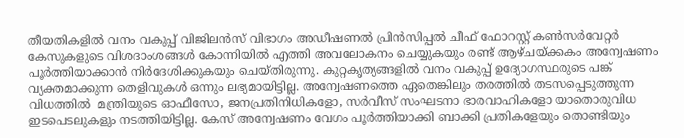തീയതികളില്‍ വനം വകുപ്പ് വിജിലന്‍സ് വിഭാഗം അഡീഷണല്‍ പ്രിന്‍സിപ്പല്‍ ചീഫ് ഫോറസ്റ്റ് കണ്‍സര്‍വേറ്റര്‍ കേസുകളുടെ വിശദാംശങ്ങള്‍ കോന്നിയില്‍ എത്തി അവലോകനം ചെയ്യുകയും രണ്ട് ആഴ്ചയ്ക്കകം അന്വേഷണം പൂര്‍ത്തിയാക്കാന്‍ നിര്‍ദേശിക്കുകയും ചെയ്തിരുന്നു. കുറ്റകൃത്യങ്ങളില്‍ വനം വകുപ്പ് ഉദ്യോഗസ്ഥരുടെ പങ്ക് വ്യക്തമാക്കുന്ന തെളിവുകള്‍ ഒന്നും ലഭ്യമായിട്ടില്ല. അന്വേഷണത്തെ ഏതെങ്കിലും തരത്തില്‍ തടസപ്പെടുത്തുന്ന വിധത്തില്‍  മന്ത്രിയുടെ ഓഫീസോ, ജനപ്രതിനിധികളോ, സര്‍വീസ് സംഘടനാ ഭാരവാഹികളോ യാതൊരുവിധ ഇടപെടലുകളും നടത്തിയിട്ടില്ല. കേസ് അന്വേഷണം വേഗം പൂര്‍ത്തിയാക്കി ബാക്കി പ്രതികളേയും തൊണ്ടിയും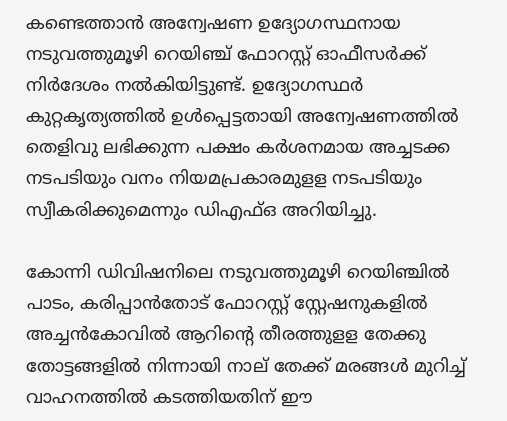കണ്ടെത്താന്‍ അന്വേഷണ ഉദ്യോഗസ്ഥനായ നടുവത്തുമൂഴി റെയിഞ്ച് ഫോറസ്റ്റ് ഓഫീസര്‍ക്ക് നിര്‍ദേശം നല്‍കിയിട്ടുണ്ട്. ഉദ്യോഗസ്ഥര്‍ കുറ്റകൃത്യത്തില്‍ ഉള്‍പ്പെട്ടതായി അന്വേഷണത്തില്‍ തെളിവു ലഭിക്കുന്ന പക്ഷം കര്‍ശനമായ അച്ചടക്ക നടപടിയും വനം നിയമപ്രകാരമുളള നടപടിയും സ്വീകരിക്കുമെന്നും ഡിഎഫ്ഒ അറിയിച്ചു.

കോന്നി ഡിവിഷനിലെ നടുവത്തുമൂഴി റെയിഞ്ചില്‍ പാടം, കരിപ്പാന്‍തോട് ഫോറസ്റ്റ് സ്റ്റേഷനുകളില്‍ അച്ചന്‍കോവില്‍ ആറിന്റെ തീരത്തുളള തേക്കു തോട്ടങ്ങളില്‍ നിന്നായി നാല് തേക്ക് മരങ്ങള്‍ മുറിച്ച് വാഹനത്തില്‍ കടത്തിയതിന് ഈ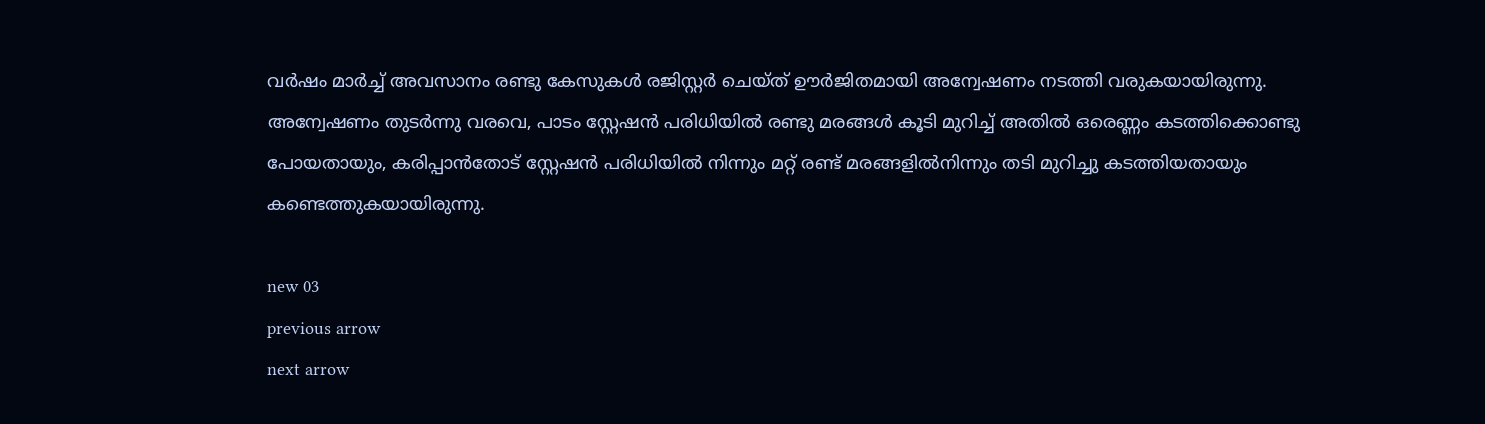വര്‍ഷം മാര്‍ച്ച് അവസാനം രണ്ടു കേസുകള്‍ രജിസ്റ്റര്‍ ചെയ്ത് ഊര്‍ജിതമായി അന്വേഷണം നടത്തി വരുകയായിരുന്നു. അന്വേഷണം തുടര്‍ന്നു വരവെ, പാടം സ്റ്റേഷന്‍ പരിധിയില്‍ രണ്ടു മരങ്ങള്‍ കൂടി മുറിച്ച് അതില്‍ ഒരെണ്ണം കടത്തിക്കൊണ്ടു പോയതായും, കരിപ്പാന്‍തോട് സ്റ്റേഷന്‍ പരിധിയില്‍ നിന്നും മറ്റ് രണ്ട് മരങ്ങളില്‍നിന്നും തടി മുറിച്ചു കടത്തിയതായും കണ്ടെത്തുകയായിരുന്നു.

new 03
previous arrow
next arrow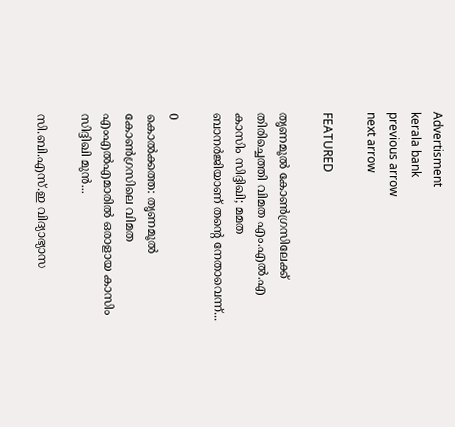Advertisment
kerala bank
previous arrow
next arrow

FEATURED

തൃണമൂൽ കോൺഗ്രസിലേക്ക് തിരിച്ചെത്തി വിമത എം.എൽ.എ കാസിം സിദ്ദിഖി; മമത ബാനർജിയാണ് തന്റെ നേതാവെന്ന്...

0
കൊൽക്കത്ത: തൃണമൂൽ കോൺഗ്രസിലെ വിമത എംഎൽഎമാരിൽ ഒരാളായ കാസിം സിദ്ദിഖി മുൻ...

സി.ബി.എസ്.ഇ വിദ്യാഭ്യാസ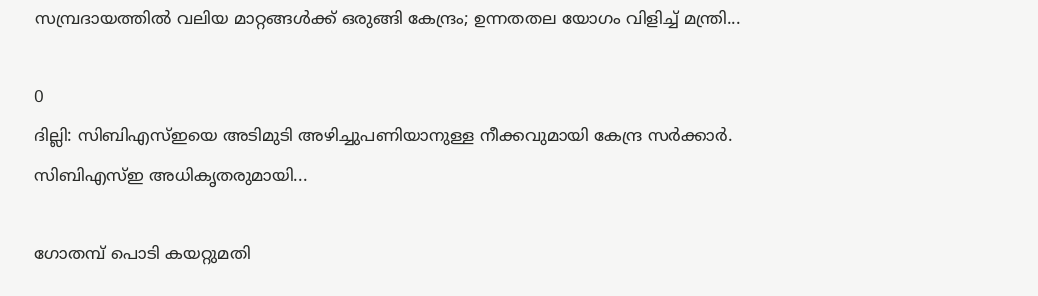സമ്പ്രദായത്തിൽ വലിയ മാറ്റങ്ങൾക്ക് ഒരുങ്ങി കേന്ദ്രം; ഉന്നതതല യോഗം വിളിച്ച് മന്ത്രി...

0
ദില്ലി: സിബിഎസ്ഇയെ അടിമുടി അഴിച്ചുപണിയാനുള്ള നീക്കവുമായി കേന്ദ്ര സർക്കാർ. സിബിഎസ്ഇ അധികൃതരുമായി...

ഗോതമ്പ് പൊടി കയറ്റുമതി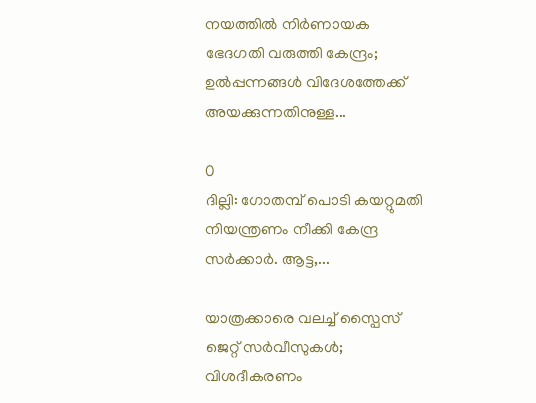നയത്തിൽ നിർണായക ഭേദഗതി വരുത്തി കേന്ദ്രം; ഉൽപ്പന്നങ്ങൾ വിദേശത്തേക്ക് അയക്കുന്നതിനുള്ള...

0
ദില്ലി: ഗോതമ്പ് പൊടി കയറ്റുമതി നിയന്ത്രണം നീക്കി കേന്ദ്ര സർക്കാർ. ആട്ട,...

യാത്രക്കാരെ വലച്ച് സ്പൈസ് ജെറ്റ് സർവീസുകൾ; വിശദീകരണം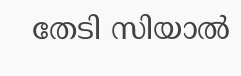തേടി സിയാൽ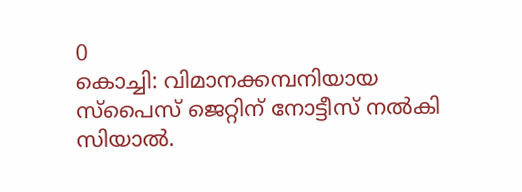0
കൊച്ചി: വിമാനക്കമ്പനിയായ സ്പൈസ് ജെറ്റിന് നോട്ടീസ് നൽകി സിയാൽ.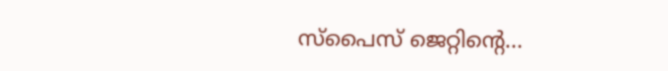സ്പൈസ് ജെറ്റിൻ്റെ...